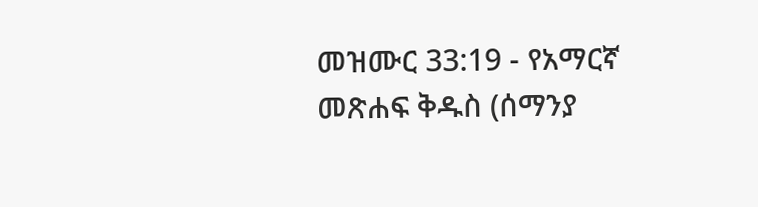መዝሙር 33:19 - የአማርኛ መጽሐፍ ቅዱስ (ሰማንያ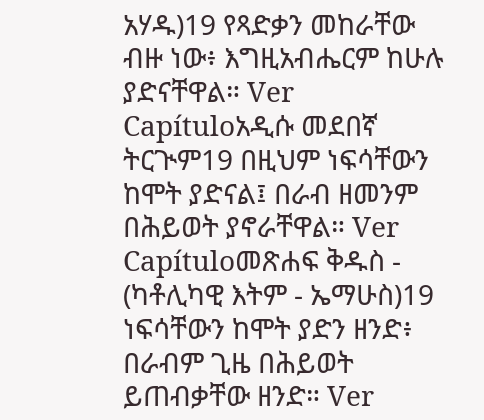አሃዱ)19 የጻድቃን መከራቸው ብዙ ነው፥ እግዚአብሔርም ከሁሉ ያድናቸዋል። Ver Capítuloአዲሱ መደበኛ ትርጒም19 በዚህም ነፍሳቸውን ከሞት ያድናል፤ በራብ ዘመንም በሕይወት ያኖራቸዋል። Ver Capítuloመጽሐፍ ቅዱስ - (ካቶሊካዊ እትም - ኤማሁስ)19 ነፍሳቸውን ከሞት ያድን ዘንድ፥ በራብም ጊዜ በሕይወት ይጠብቃቸው ዘንድ። Ver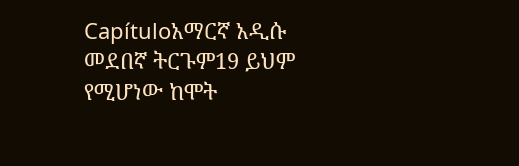Capítuloአማርኛ አዲሱ መደበኛ ትርጉም19 ይህም የሚሆነው ከሞት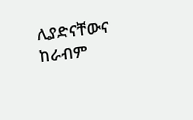ሊያድናቸውና ከራብም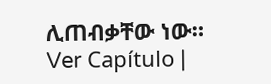ሊጠብቃቸው ነው። Ver Capítulo |